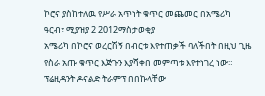ኮሮና ያስከተለዉ የሥራ አጥነት ቁጥር መጨመር በአሜሪካ
ዓርብ፣ ሚያዝያ 2 2012ማስታወቂያ
አሜሪካ በኮሮና ወረርሽኝ በብርቱ እየተጠቃች ባለችበት በዚህ ጊዜ የስራ አጡ ቁጥር እጅጉን እያሻቀበ መምጣቱ እየተነገረ ነው። ፕሬዚዳንት ዶናልድ ትራምፕ በበኩላቸው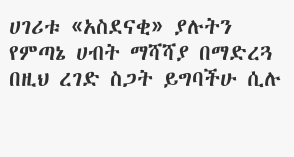ሀገሪቱ «አስደናቂ» ያሉትን የምጣኔ ሀብት ማሻሻያ በማድረጓ በዚህ ረገድ ስጋት ይግባችሁ ሲሉ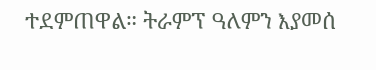ተደምጠዋል። ትራምፕ ዓለምን እያመሰ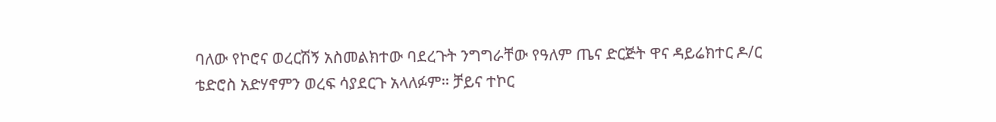ባለው የኮሮና ወረርሽኝ አስመልክተው ባደረጉት ንግግራቸው የዓለም ጤና ድርጅት ዋና ዳይሬክተር ዶ/ር ቴድሮስ አድሃኖምን ወረፍ ሳያደርጉ አላለፉም። ቻይና ተኮር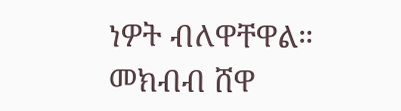ነዎት ብለዋቸዋል።
መክብብ ሸዋ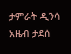ታምራት ዲንሳ
አዜብ ታደሰ